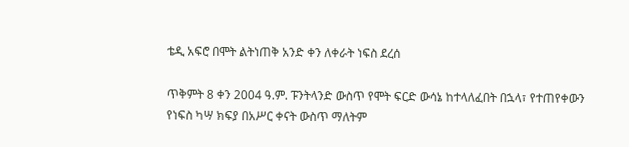ቴዲ አፍሮ በሞት ልትነጠቅ አንድ ቀን ለቀራት ነፍስ ደረሰ

ጥቅምት 8 ቀን 2004 ዓ.ም. ፑንትላንድ ውስጥ የሞት ፍርድ ውሳኔ ከተላለፈበት በኋላ፣ የተጠየቀውን የነፍስ ካሣ ክፍያ በአሥር ቀናት ውስጥ ማለትም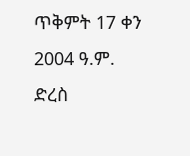ጥቅምት 17 ቀን 2004 ዓ.ም. ድረስ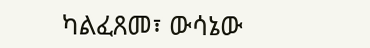ካልፈጸመ፣ ውሳኔው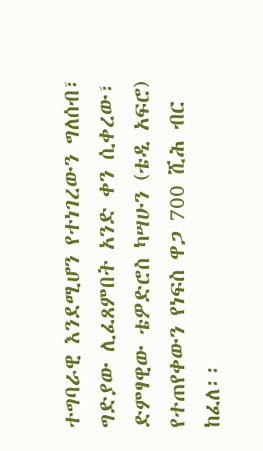ተግባራዊ እንደሚሆን የተነገረውን ግለሰብ፣ ግድያው ሊፈጸምበት አንድ ቀን ሲቀረው፣ ድምፃዊው ቴዎድሮስ ካሣሁን (ቴዲ አፍሮ) የተጠየቀውን የነፍስ ዋጋ 700 ሺሕ ብር ከፈለ፡፡